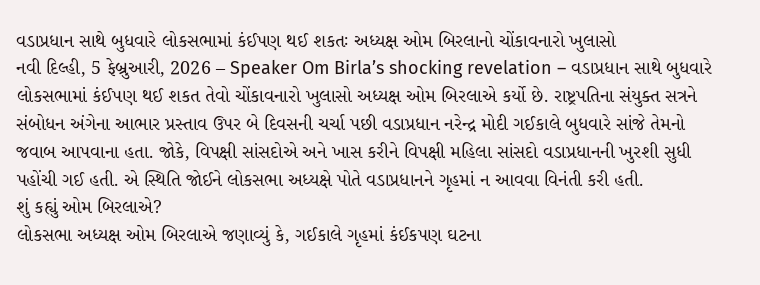વડાપ્રધાન સાથે બુધવારે લોકસભામાં કંઈપણ થઈ શકતઃ અધ્યક્ષ ઓમ બિરલાનો ચોંકાવનારો ખુલાસો
નવી દિલ્હી, 5 ફેબ્રુઆરી, 2026 – Speaker Om Birla’s shocking revelation – વડાપ્રધાન સાથે બુધવારે લોકસભામાં કંઈપણ થઈ શકત તેવો ચોંકાવનારો ખુલાસો અધ્યક્ષ ઓમ બિરલાએ કર્યો છે. રાષ્ટ્રપતિના સંયુક્ત સત્રને સંબોધન અંગેના આભાર પ્રસ્તાવ ઉપર બે દિવસની ચર્ચા પછી વડાપ્રધાન નરેન્દ્ર મોદી ગઈકાલે બુધવારે સાંજે તેમનો જવાબ આપવાના હતા. જોકે, વિપક્ષી સાંસદોએ અને ખાસ કરીને વિપક્ષી મહિલા સાંસદો વડાપ્રધાનની ખુરશી સુધી પહોંચી ગઈ હતી. એ સ્થિતિ જોઈને લોકસભા અધ્યક્ષે પોતે વડાપ્રધાનને ગૃહમાં ન આવવા વિનંતી કરી હતી.
શું કહ્યું ઓમ બિરલાએ?
લોકસભા અધ્યક્ષ ઓમ બિરલાએ જણાવ્યું કે, ગઈકાલે ગૃહમાં કંઈકપણ ઘટના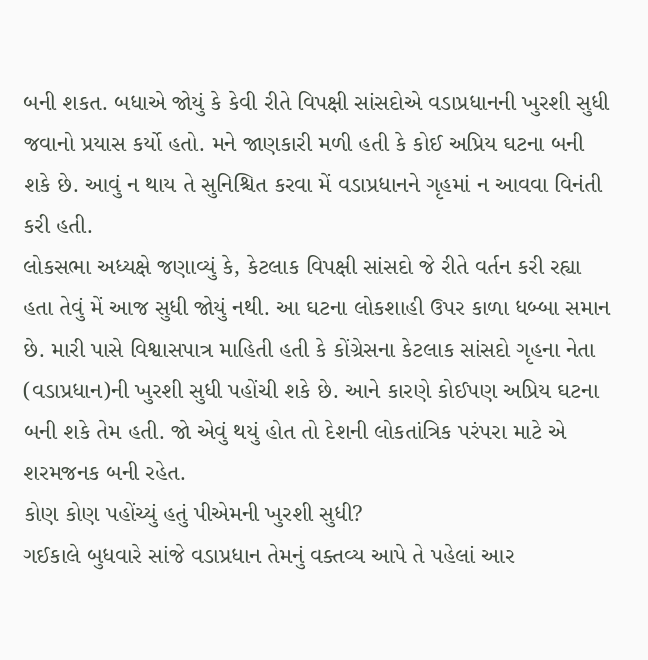બની શકત. બધાએ જોયું કે કેવી રીતે વિપક્ષી સાંસદોએ વડાપ્રધાનની ખુરશી સુધી જવાનો પ્રયાસ કર્યો હતો. મને જાણકારી મળી હતી કે કોઈ અપ્રિય ઘટના બની શકે છે. આવું ન થાય તે સુનિશ્ચિત કરવા મેં વડાપ્રધાનને ગૃહમાં ન આવવા વિનંતી કરી હતી.
લોકસભા અધ્યક્ષે જણાવ્યું કે, કેટલાક વિપક્ષી સાંસદો જે રીતે વર્તન કરી રહ્યા હતા તેવું મેં આજ સુધી જોયું નથી. આ ઘટના લોકશાહી ઉપર કાળા ધબ્બા સમાન છે. મારી પાસે વિશ્વાસપાત્ર માહિતી હતી કે કોંગ્રેસના કેટલાક સાંસદો ગૃહના નેતા (વડાપ્રધાન)ની ખુરશી સુધી પહોંચી શકે છે. આને કારણે કોઈપણ અપ્રિય ઘટના બની શકે તેમ હતી. જો એવું થયું હોત તો દેશની લોકતાંત્રિક પરંપરા માટે એ શરમજનક બની રહેત.
કોણ કોણ પહોંચ્યું હતું પીએમની ખુરશી સુધી?
ગઈકાલે બુધવારે સાંજે વડાપ્રધાન તેમનું વક્તવ્ય આપે તે પહેલાં આર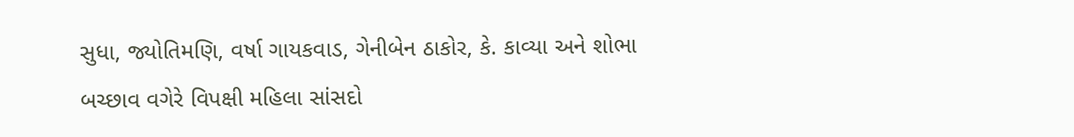સુધા, જ્યોતિમણિ, વર્ષા ગાયકવાડ, ગેનીબેન ઠાકોર, કે. કાવ્યા અને શોભા બચ્છાવ વગેરે વિપક્ષી મહિલા સાંસદો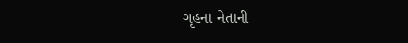ગૃહના નેતાની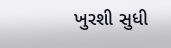ખુરશી સુધી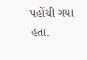પહોંચી ગયા હતા.